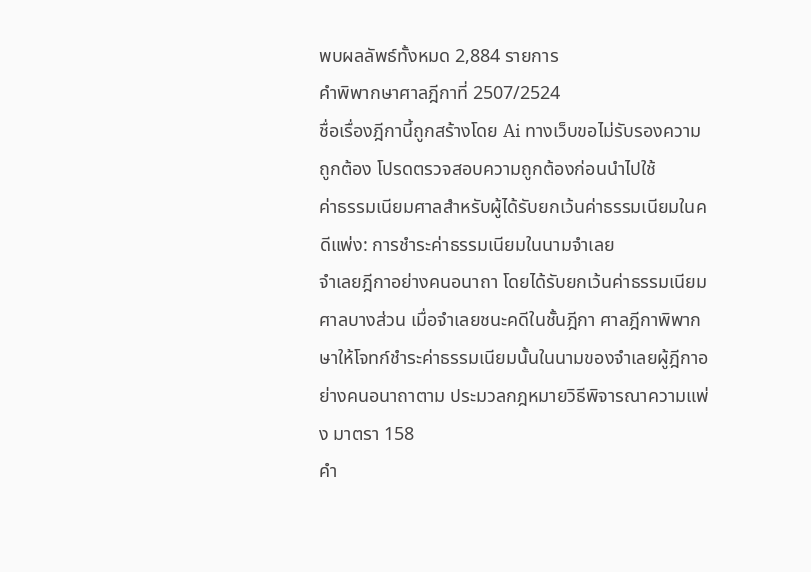พบผลลัพธ์ทั้งหมด 2,884 รายการ
คำพิพากษาศาลฎีกาที่ 2507/2524
ชื่อเรื่องฎีกานี้ถูกสร้างโดย Ai ทางเว็บขอไม่รับรองความถูกต้อง โปรดตรวจสอบความถูกต้องก่อนนำไปใช้
ค่าธรรมเนียมศาลสำหรับผู้ได้รับยกเว้นค่าธรรมเนียมในคดีแพ่ง: การชำระค่าธรรมเนียมในนามจำเลย
จำเลยฎีกาอย่างคนอนาถา โดยได้รับยกเว้นค่าธรรมเนียมศาลบางส่วน เมื่อจำเลยชนะคดีในชั้นฎีกา ศาลฎีกาพิพากษาให้โจทก์ชำระค่าธรรมเนียมนั้นในนามของจำเลยผู้ฎีกาอย่างคนอนาถาตาม ประมวลกฎหมายวิธีพิจารณาความแพ่ง มาตรา 158
คำ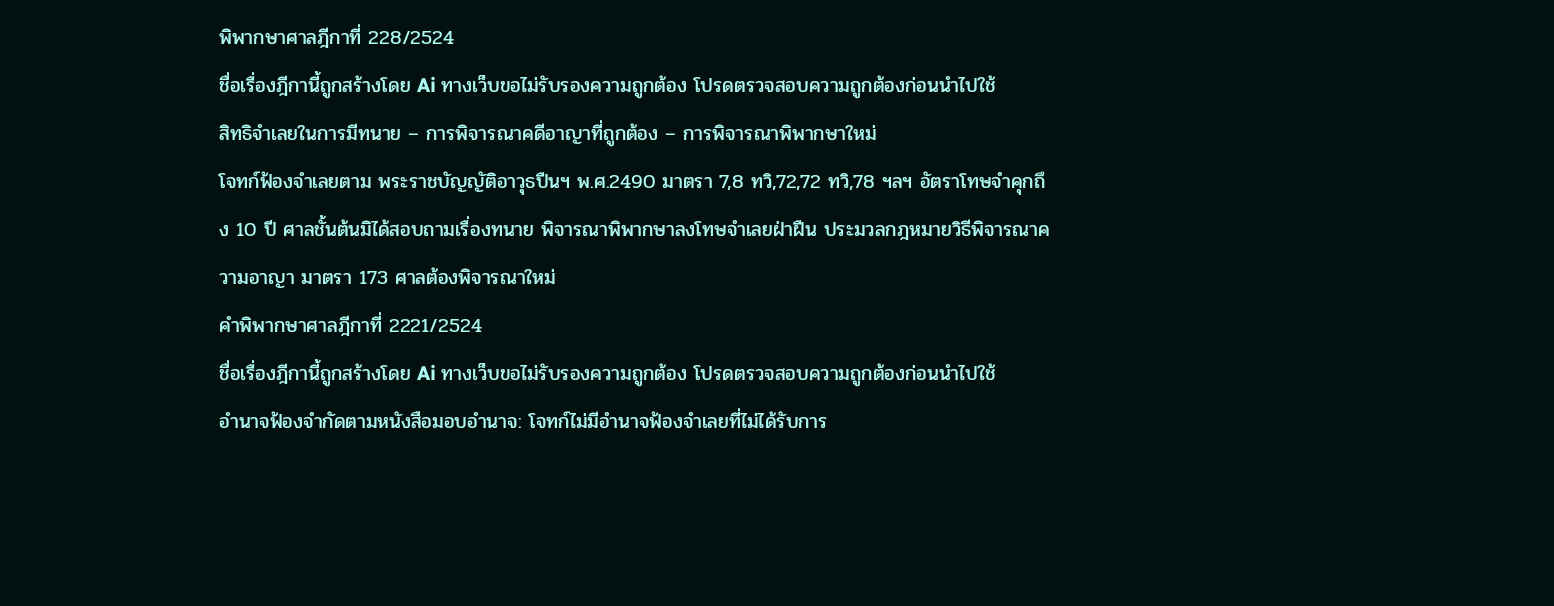พิพากษาศาลฎีกาที่ 228/2524
ชื่อเรื่องฎีกานี้ถูกสร้างโดย Ai ทางเว็บขอไม่รับรองความถูกต้อง โปรดตรวจสอบความถูกต้องก่อนนำไปใช้
สิทธิจำเลยในการมีทนาย – การพิจารณาคดีอาญาที่ถูกต้อง – การพิจารณาพิพากษาใหม่
โจทก์ฟ้องจำเลยตาม พระราชบัญญัติอาวุธปืนฯ พ.ศ.2490 มาตรา 7,8 ทวิ,72,72 ทวิ,78 ฯลฯ อัตราโทษจำคุกถึง 10 ปี ศาลชั้นต้นมิได้สอบถามเรื่องทนาย พิจารณาพิพากษาลงโทษจำเลยฝ่าฝืน ประมวลกฎหมายวิธีพิจารณาความอาญา มาตรา 173 ศาลต้องพิจารณาใหม่
คำพิพากษาศาลฎีกาที่ 2221/2524
ชื่อเรื่องฎีกานี้ถูกสร้างโดย Ai ทางเว็บขอไม่รับรองความถูกต้อง โปรดตรวจสอบความถูกต้องก่อนนำไปใช้
อำนาจฟ้องจำกัดตามหนังสือมอบอำนาจ: โจทก์ไม่มีอำนาจฟ้องจำเลยที่ไม่ได้รับการ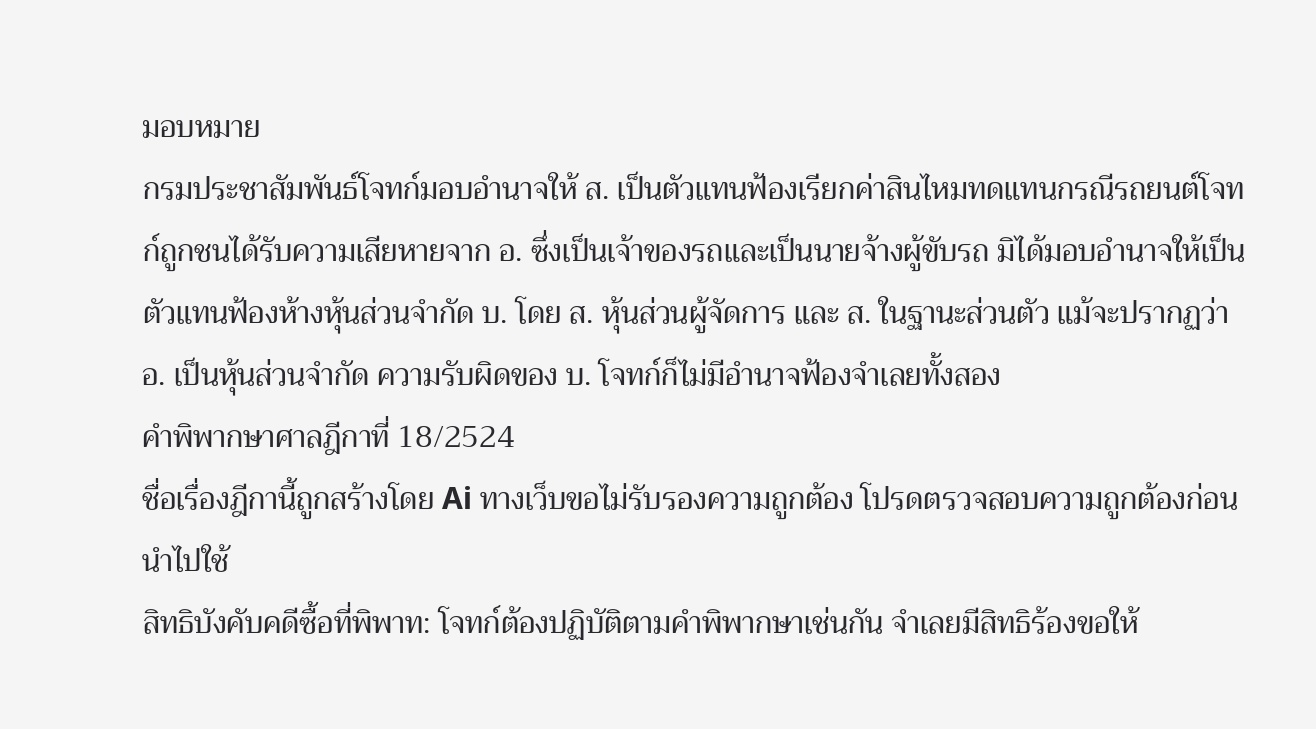มอบหมาย
กรมประชาสัมพันธ์โจทก์มอบอำนาจให้ ส. เป็นตัวแทนฟ้องเรียกค่าสินไหมทดแทนกรณีรถยนต์โจทก์ถูกชนได้รับความเสียหายจาก อ. ซึ่งเป็นเจ้าของรถและเป็นนายจ้างผู้ขับรถ มิได้มอบอำนาจให้เป็นตัวแทนฟ้องห้างหุ้นส่วนจำกัด บ. โดย ส. หุ้นส่วนผู้จัดการ และ ส. ในฐานะส่วนตัว แม้จะปรากฏว่า อ. เป็นหุ้นส่วนจำกัด ความรับผิดของ บ. โจทก์ก็ไม่มีอำนาจฟ้องจำเลยทั้งสอง
คำพิพากษาศาลฎีกาที่ 18/2524
ชื่อเรื่องฎีกานี้ถูกสร้างโดย Ai ทางเว็บขอไม่รับรองความถูกต้อง โปรดตรวจสอบความถูกต้องก่อนนำไปใช้
สิทธิบังคับคดีซื้อที่พิพาท: โจทก์ต้องปฏิบัติตามคำพิพากษาเช่นกัน จำเลยมีสิทธิร้องขอให้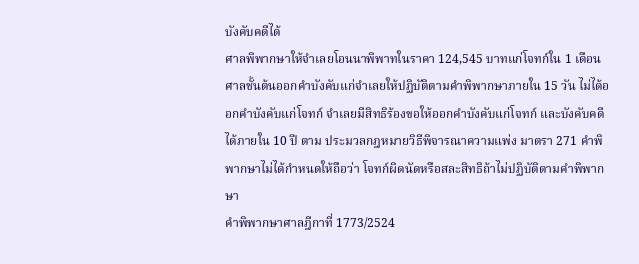บังคับคดีได้
ศาลพิพากษาให้จำเลยโอนนาพิพาทในราคา 124,545 บาทแก่โจทก์ใน 1 เดือน ศาลชั้นต้นออกคำบังคับแก่จำเลยให้ปฏิบัติตามคำพิพากษาภายใน 15 วัน ไม่ได้ออกคำบังคับแก่โจทก์ จำเลยมีสิทธิร้องขอให้ออกคำบังคับแก่โจทก์ และบังคับคดีได้ภายใน 10 ปี ตาม ประมวลกฎหมายวิธีพิจารณาความแพ่ง มาตรา 271 คำพิพากษาไม่ได้กำหนดให้ถือว่า โจทก์ผิดนัดหรือสละสิทธิถ้าไม่ปฏิบัติตามคำพิพากษา
คำพิพากษาศาลฎีกาที่ 1773/2524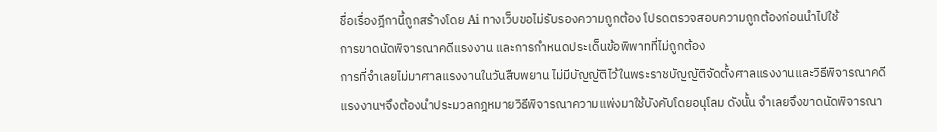ชื่อเรื่องฎีกานี้ถูกสร้างโดย Ai ทางเว็บขอไม่รับรองความถูกต้อง โปรดตรวจสอบความถูกต้องก่อนนำไปใช้
การขาดนัดพิจารณาคดีแรงงาน และการกำหนดประเด็นข้อพิพาทที่ไม่ถูกต้อง
การที่จำเลยไม่มาศาลแรงงานในวันสืบพยาน ไม่มีบัญญัติไว้ในพระราชบัญญัติจัดตั้งศาลแรงงานและวิธีพิจารณาคดีแรงงานฯจึงต้องนำประมวลกฎหมายวิธีพิจารณาความแพ่งมาใช้บังคับโดยอนุโลม ดังนั้น จำเลยจึงขาดนัดพิจารณา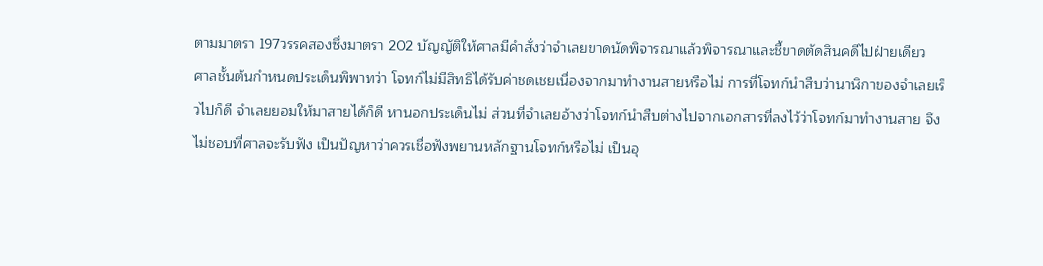ตามมาตรา 197วรรคสองซึ่งมาตรา 202 บัญญัติให้ศาลมีคำสั่งว่าจำเลยขาดนัดพิจารณาแล้วพิจารณาและชี้ขาดตัดสินคดีไปฝ่ายเดียว
ศาลชั้นต้นกำหนดประเด็นพิพาทว่า โจทก์ไม่มีสิทธิได้รับค่าชดเชยเนื่องจากมาทำงานสายหรือไม่ การที่โจทก์นำสืบว่านาฬิกาของจำเลยเร็วไปก็ดี จำเลยยอมให้มาสายได้ก็ดี หานอกประเด็นไม่ ส่วนที่จำเลยอ้างว่าโจทก์นำสืบต่างไปจากเอกสารที่ลงไว้ว่าโจทก์มาทำงานสาย จึงไม่ชอบที่ศาลจะรับฟัง เป็นปัญหาว่าควรเชื่อฟังพยานหลักฐานโจทก์หรือไม่ เป็นอุ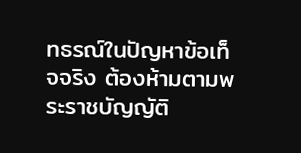ทธรณ์ในปัญหาข้อเท็จจริง ต้องห้ามตามพระราชบัญญัติ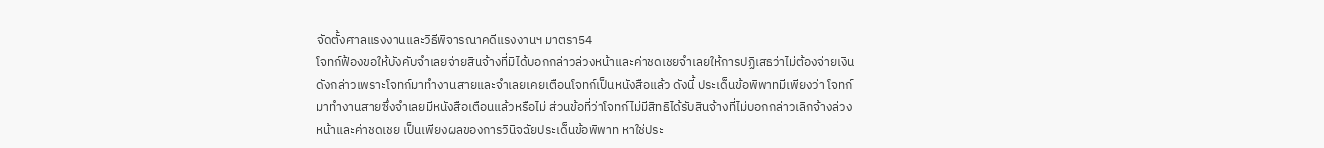จัดตั้งศาลแรงงานและวิธีพิจารณาคดีแรงงานฯ มาตรา54
โจทก์ฟ้องขอให้บังคับจำเลยจ่ายสินจ้างที่มิได้บอกกล่าวล่วงหน้าและค่าชดเชยจำเลยให้การปฏิเสธว่าไม่ต้องจ่ายเงินดังกล่าวเพราะโจทก์มาทำงานสายและจำเลยเคยเตือนโจทก์เป็นหนังสือแล้ว ดังนี้ ประเด็นข้อพิพาทมีเพียงว่า โจทก์มาทำงานสายซึ่งจำเลยมีหนังสือเตือนแล้วหรือไม่ ส่วนข้อที่ว่าโจทก์ไม่มีสิทธิได้รับสินจ้างที่ไม่บอกกล่าวเลิกจ้างล่วงหน้าและค่าชดเชย เป็นเพียงผลของการวินิจฉัยประเด็นข้อพิพาท หาใช่ประ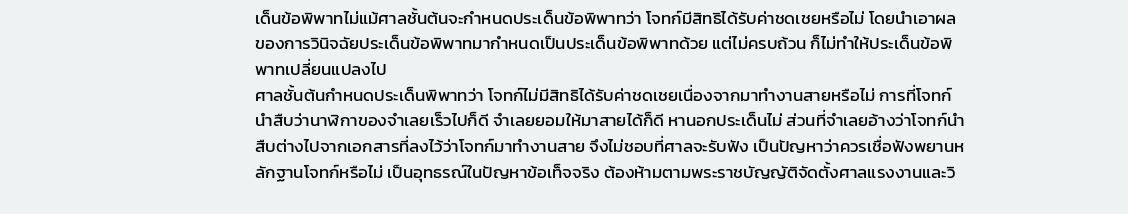เด็นข้อพิพาทไม่แม้ศาลชั้นต้นจะกำหนดประเด็นข้อพิพาทว่า โจทก์มีสิทธิได้รับค่าชดเชยหรือไม่ โดยนำเอาผลของการวินิจฉัยประเด็นข้อพิพาทมากำหนดเป็นประเด็นข้อพิพาทด้วย แต่ไม่ครบถ้วน ก็ไม่ทำให้ประเด็นข้อพิพาทเปลี่ยนแปลงไป
ศาลชั้นต้นกำหนดประเด็นพิพาทว่า โจทก์ไม่มีสิทธิได้รับค่าชดเชยเนื่องจากมาทำงานสายหรือไม่ การที่โจทก์นำสืบว่านาฬิกาของจำเลยเร็วไปก็ดี จำเลยยอมให้มาสายได้ก็ดี หานอกประเด็นไม่ ส่วนที่จำเลยอ้างว่าโจทก์นำสืบต่างไปจากเอกสารที่ลงไว้ว่าโจทก์มาทำงานสาย จึงไม่ชอบที่ศาลจะรับฟัง เป็นปัญหาว่าควรเชื่อฟังพยานหลักฐานโจทก์หรือไม่ เป็นอุทธรณ์ในปัญหาข้อเท็จจริง ต้องห้ามตามพระราชบัญญัติจัดตั้งศาลแรงงานและวิ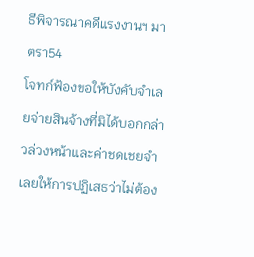ธีพิจารณาคดีแรงงานฯ มาตรา54
โจทก์ฟ้องขอให้บังคับจำเลยจ่ายสินจ้างที่มิได้บอกกล่าวล่วงหน้าและค่าชดเชยจำเลยให้การปฏิเสธว่าไม่ต้อง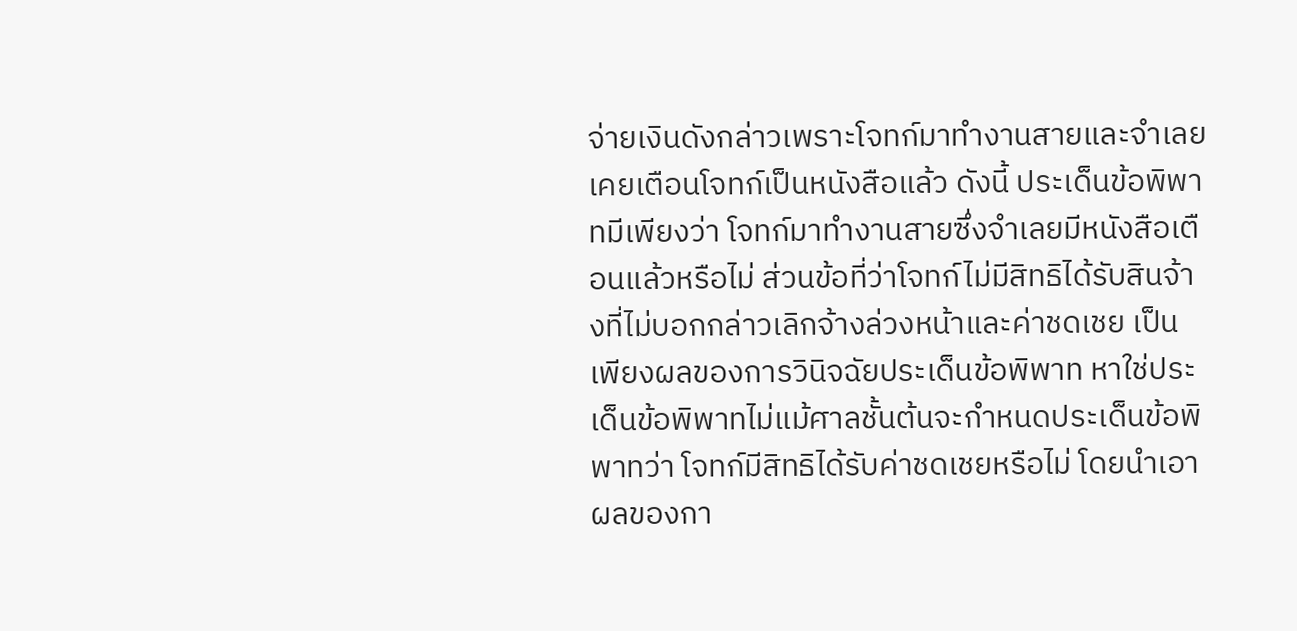จ่ายเงินดังกล่าวเพราะโจทก์มาทำงานสายและจำเลยเคยเตือนโจทก์เป็นหนังสือแล้ว ดังนี้ ประเด็นข้อพิพาทมีเพียงว่า โจทก์มาทำงานสายซึ่งจำเลยมีหนังสือเตือนแล้วหรือไม่ ส่วนข้อที่ว่าโจทก์ไม่มีสิทธิได้รับสินจ้างที่ไม่บอกกล่าวเลิกจ้างล่วงหน้าและค่าชดเชย เป็นเพียงผลของการวินิจฉัยประเด็นข้อพิพาท หาใช่ประเด็นข้อพิพาทไม่แม้ศาลชั้นต้นจะกำหนดประเด็นข้อพิพาทว่า โจทก์มีสิทธิได้รับค่าชดเชยหรือไม่ โดยนำเอาผลของกา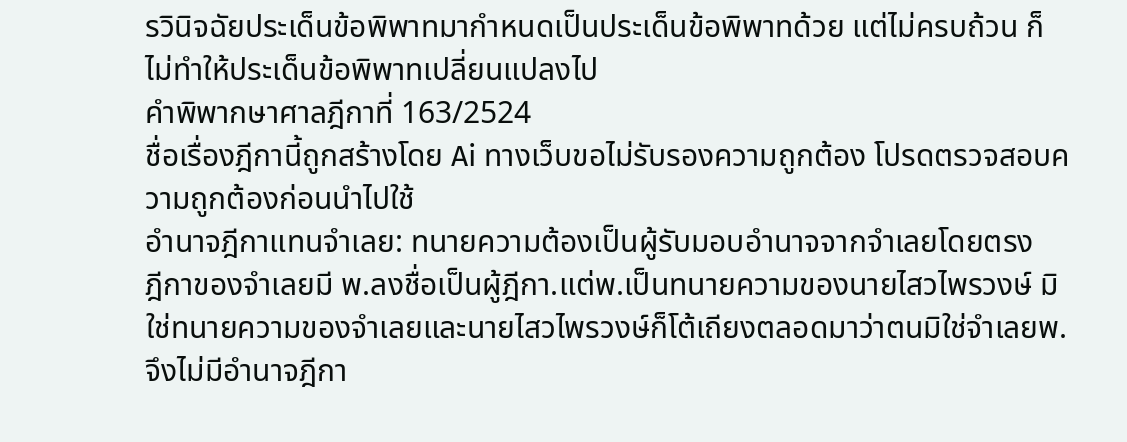รวินิจฉัยประเด็นข้อพิพาทมากำหนดเป็นประเด็นข้อพิพาทด้วย แต่ไม่ครบถ้วน ก็ไม่ทำให้ประเด็นข้อพิพาทเปลี่ยนแปลงไป
คำพิพากษาศาลฎีกาที่ 163/2524
ชื่อเรื่องฎีกานี้ถูกสร้างโดย Ai ทางเว็บขอไม่รับรองความถูกต้อง โปรดตรวจสอบความถูกต้องก่อนนำไปใช้
อำนาจฎีกาแทนจำเลย: ทนายความต้องเป็นผู้รับมอบอำนาจจากจำเลยโดยตรง
ฎีกาของจำเลยมี พ.ลงชื่อเป็นผู้ฎีกา.แต่พ.เป็นทนายความของนายไสวไพรวงษ์ มิใช่ทนายความของจำเลยและนายไสวไพรวงษ์ก็โต้เถียงตลอดมาว่าตนมิใช่จำเลยพ.จึงไม่มีอำนาจฎีกา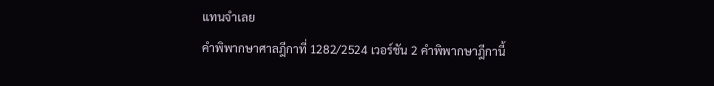แทนจำเลย
คำพิพากษาศาลฎีกาที่ 1282/2524 เวอร์ชัน 2 คำพิพากษาฎีกานี้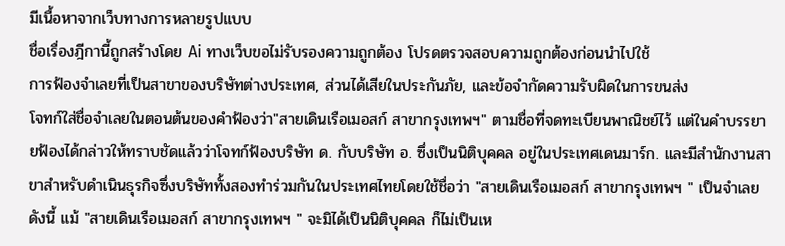มีเนื้อหาจากเว็บทางการหลายรูปแบบ
ชื่อเรื่องฎีกานี้ถูกสร้างโดย Ai ทางเว็บขอไม่รับรองความถูกต้อง โปรดตรวจสอบความถูกต้องก่อนนำไปใช้
การฟ้องจำเลยที่เป็นสาขาของบริษัทต่างประเทศ, ส่วนได้เสียในประกันภัย, และข้อจำกัดความรับผิดในการขนส่ง
โจทก์ใส่ชื่อจำเลยในตอนต้นของคำฟ้องว่า"สายเดินเรือเมอสก์ สาขากรุงเทพฯ" ตามชื่อที่จดทะเบียนพาณิชย์ไว้ แต่ในคำบรรยายฟ้องได้กล่าวให้ทราบชัดแล้วว่าโจทก์ฟ้องบริษัท ด. กับบริษัท อ. ซึ่งเป็นนิติบุคคล อยู่ในประเทศเดนมาร์ก. และมีสำนักงานสาขาสำหรับดำเนินธุรกิจซึ่งบริษัททั้งสองทำร่วมกันในประเทศไทยโดยใช้ชื่อว่า "สายเดินเรือเมอสก์ สาขากรุงเทพฯ " เป็นจำเลยดังนี้ แม้ "สายเดินเรือเมอสก์ สาขากรุงเทพฯ " จะมิได้เป็นนิติบุคคล ก็ไม่เป็นเห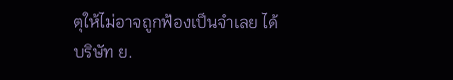ตุให้ไม่อาจถูกฟ้องเป็นจำเลย ได้
บริษัท ย.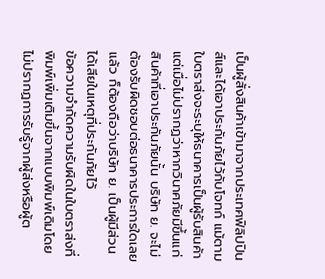เป็นผู้สั่งสินค้าเข้ามาจากประเทศฟิลิปปินส์และได้เอาประกันภัยไว้กับโจทก์ แม้ตามใบตราส่งจะระบุให้ธนาคารเป็นผู้รับสินค้า แต่เมื่อไม่ปรากฏว่าหากวินาศภัยมีขึ้นแก่สินค้าที่เอาประกันภัยนั้น บริษัท ย. จะไม่ต้องรับผิดชอบต่อธนาคารประการใดเลยแล้ว ก็ต้องถือว่าบริษัท ย. เป็นผู้มีส่วนได้เสียในเหตุที่ประกันภัยไว้
ข้อความจำกัดความรับผิดในใบตราส่งที่พิมพ์เพิ่มเติมขึ้นจากแบบพิมพ์เดิมโดยไม่ปรากฏการรับรู้จากผู้ส่งหรือผู้ต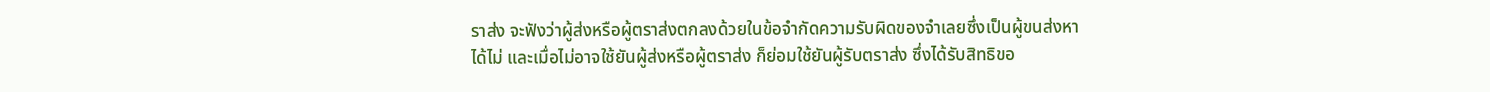ราส่ง จะฟังว่าผู้ส่งหรือผู้ตราส่งตกลงด้วยในข้อจำกัดความรับผิดของจำเลยซึ่งเป็นผู้ขนส่งหาได้ไม่ และเมื่อไม่อาจใช้ยันผู้ส่งหรือผู้ตราส่ง ก็ย่อมใช้ยันผู้รับตราส่ง ซึ่งได้รับสิทธิขอ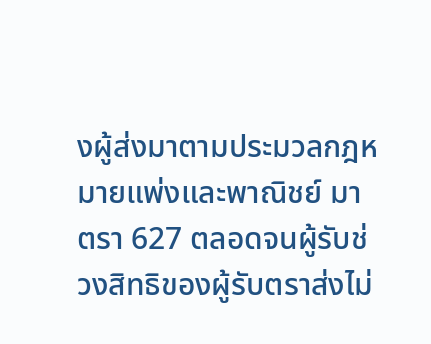งผู้ส่งมาตามประมวลกฎหมายแพ่งและพาณิชย์ มาตรา 627 ตลอดจนผู้รับช่วงสิทธิของผู้รับตราส่งไม่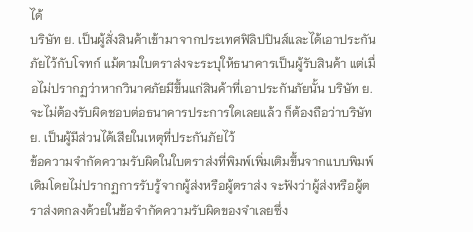ได้
บริษัท ย. เป็นผู้สั่งสินค้าเข้ามาจากประเทศฟิลิปปินส์และได้เอาประกันภัยไว้กับโจทก์ แม้ตามใบตราส่งจะระบุให้ธนาคารเป็นผู้รับสินค้า แต่เมื่อไม่ปรากฏว่าหากวินาศภัยมีขึ้นแก่สินค้าที่เอาประกันภัยนั้น บริษัท ย. จะไม่ต้องรับผิดชอบต่อธนาคารประการใดเลยแล้ว ก็ต้องถือว่าบริษัท ย. เป็นผู้มีส่วนได้เสียในเหตุที่ประกันภัยไว้
ข้อความจำกัดความรับผิดในใบตราส่งที่พิมพ์เพิ่มเติมขึ้นจากแบบพิมพ์เดิมโดยไม่ปรากฏการรับรู้จากผู้ส่งหรือผู้ตราส่ง จะฟังว่าผู้ส่งหรือผู้ตราส่งตกลงด้วยในข้อจำกัดความรับผิดของจำเลยซึ่ง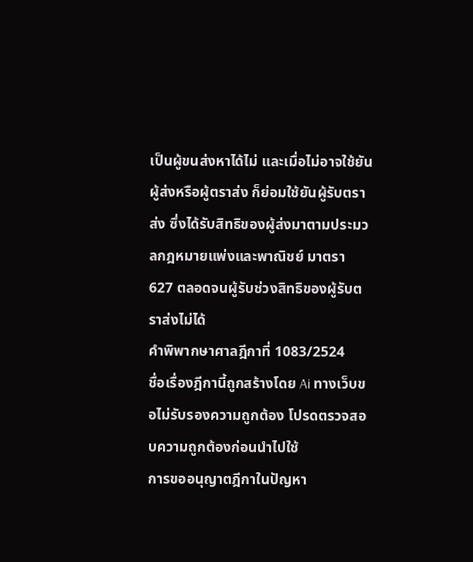เป็นผู้ขนส่งหาได้ไม่ และเมื่อไม่อาจใช้ยันผู้ส่งหรือผู้ตราส่ง ก็ย่อมใช้ยันผู้รับตราส่ง ซึ่งได้รับสิทธิของผู้ส่งมาตามประมวลกฎหมายแพ่งและพาณิชย์ มาตรา 627 ตลอดจนผู้รับช่วงสิทธิของผู้รับตราส่งไม่ได้
คำพิพากษาศาลฎีกาที่ 1083/2524
ชื่อเรื่องฎีกานี้ถูกสร้างโดย Ai ทางเว็บขอไม่รับรองความถูกต้อง โปรดตรวจสอบความถูกต้องก่อนนำไปใช้
การขออนุญาตฎีกาในปัญหา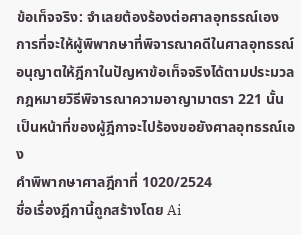ข้อเท็จจริง: จำเลยต้องร้องต่อศาลอุทธรณ์เอง
การที่จะให้ผู้พิพากษาที่พิจารณาคดีในศาลอุทธรณ์อนุญาตให้ฎีกาในปัญหาข้อเท็จจริงได้ตามประมวลกฎหมายวิธีพิจารณาความอาญามาตรา 221 นั้น เป็นหน้าที่ของผู้ฎีกาจะไปร้องขอยังศาลอุทธรณ์เอง
คำพิพากษาศาลฎีกาที่ 1020/2524
ชื่อเรื่องฎีกานี้ถูกสร้างโดย Ai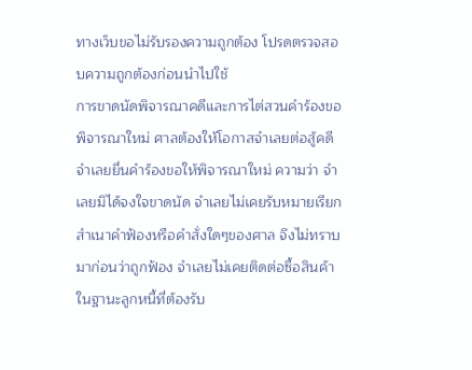ทางเว็บขอไม่รับรองความถูกต้อง โปรดตรวจสอบความถูกต้องก่อนนำไปใช้
การขาดนัดพิจารณาคดีและการไต่สวนคำร้องขอพิจารณาใหม่ ศาลต้องให้โอกาสจำเลยต่อสู้คดี
จำเลยยื่นคำร้องขอให้พิจารณาใหม่ ความว่า จำเลยมิได้จงใจขาดนัด จำเลยไม่เคยรับหมายเรียก สำเนาคำฟ้องหรือคำสั่งใดๆของศาล จึงไม่ทราบมาก่อนว่าถูกฟ้อง จำเลยไม่เคยติดต่อซื้อสินค้าในฐานะลูกหนี้ที่ต้องรับ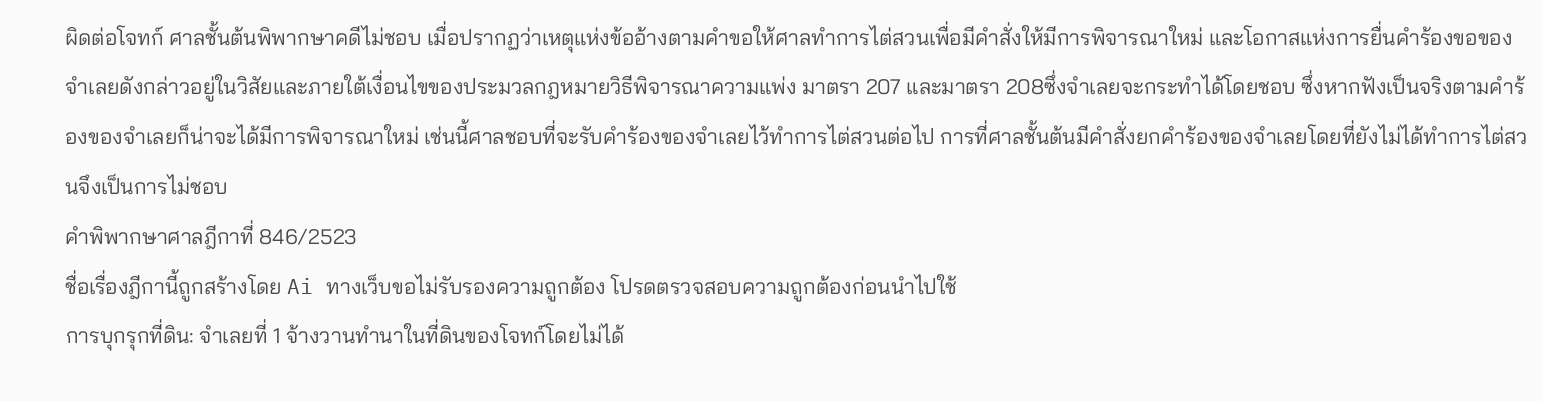ผิดต่อโจทก์ ศาลชั้นต้นพิพากษาคดีไม่ชอบ เมื่อปรากฏว่าเหตุแห่งข้ออ้างตามคำขอให้ศาลทำการไต่สวนเพื่อมีคำสั่งให้มีการพิจารณาใหม่ และโอกาสแห่งการยื่นคำร้องขอของจำเลยดังกล่าวอยู่ในวิสัยและภายใต้เงื่อนไขของประมวลกฎหมายวิธีพิจารณาความแพ่ง มาตรา 207 และมาตรา 208ซึ่งจำเลยจะกระทำได้โดยชอบ ซึ่งหากฟังเป็นจริงตามคำร้องของจำเลยก็น่าจะได้มีการพิจารณาใหม่ เช่นนี้ศาลชอบที่จะรับคำร้องของจำเลยไว้ทำการไต่สวนต่อไป การที่ศาลชั้นต้นมีคำสั่งยกคำร้องของจำเลยโดยที่ยังไม่ได้ทำการไต่สวนจึงเป็นการไม่ชอบ
คำพิพากษาศาลฎีกาที่ 846/2523
ชื่อเรื่องฎีกานี้ถูกสร้างโดย Ai ทางเว็บขอไม่รับรองความถูกต้อง โปรดตรวจสอบความถูกต้องก่อนนำไปใช้
การบุกรุกที่ดิน: จำเลยที่ 1 จ้างวานทำนาในที่ดินของโจทก์โดยไม่ได้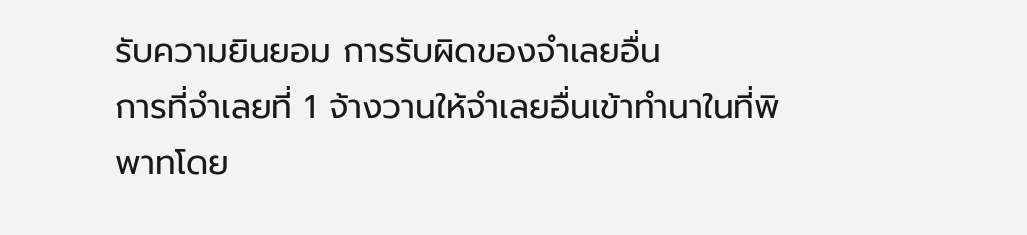รับความยินยอม การรับผิดของจำเลยอื่น
การที่จำเลยที่ 1 จ้างวานให้จำเลยอื่นเข้าทำนาในที่พิพาทโดย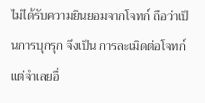ไม่ได้รับความยินยอมจากโจทก์ ถือว่าเป็นการบุกรุก จึงเป็น การละเมิดต่อโจทก์แต่จำเลยอื่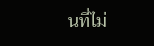นที่ไม่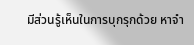มีส่วนรู้เห็นในการบุกรุกด้วย หาจำ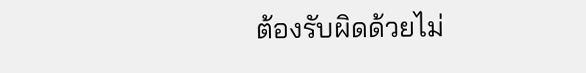ต้องรับผิดด้วยไม่